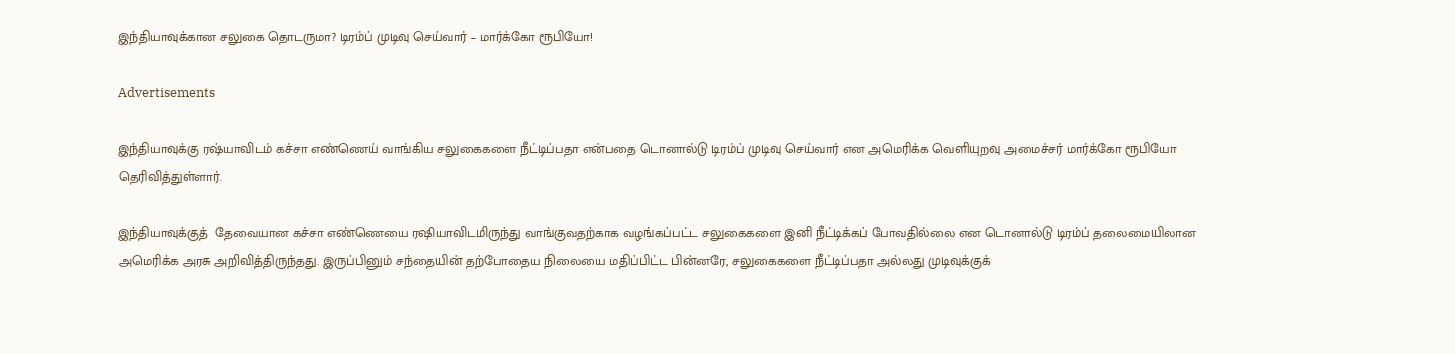இந்தியாவுக்கான சலுகை தொடருமா? டிரம்ப் முடிவு செய்வார் – மார்க்கோ ரூபியோ!

Advertisements

இந்தியாவுக்கு ரஷ்யாவிடம் கச்சா எண்ணெய் வாங்கிய சலுகைகளை நீட்டிப்பதா என்பதை டொனால்டு டிரம்ப் முடிவு செய்வார் என அமெரிக்க வெளியுறவு அமைச்சர் மார்க்கோ ரூபியோ தெரிவித்துள்ளார்.

இந்தியாவுக்குத்  தேவையான கச்சா எண்ணெயை ரஷியாவிடமிருந்து வாங்குவதற்காக வழங்கப்பட்ட சலுகைகளை இனி நீட்டிக்கப் போவதில்லை என டொனால்டு டிரம்ப் தலைமையிலான அமெரிக்க அரசு அறிவித்திருந்தது. இருப்பினும் சந்தையின் தற்போதைய நிலையை மதிப்பிட்ட பின்னரே, சலுகைகளை நீட்டிப்பதா அல்லது முடிவுக்குக்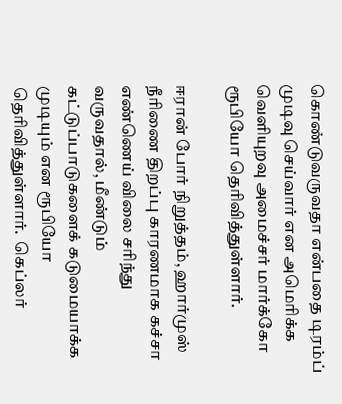கொண்டுவருவதா என்பதை டிரம்ப் முடிவு செய்வார் என அமெரிக்க வெளியுறவு அமைச்சர் மார்க்கோ ரூபியோ தெரிவித்துள்ளார்.

ஈரான் போர் நிறுத்தம், ஹார்முஸ் நீரிணை திறப்பு காரணமாக கச்சா எண்ணெய் விலை சரிந்து வருவதால், மீண்டும் கட்டுப்பாடுகளைக் கடுமையாக்க முடியும் என ரூபியோ தெரிவித்துள்ளார்.  கெப்லர்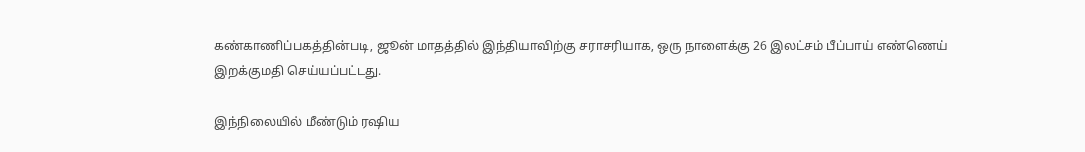கண்காணிப்பகத்தின்படி, ஜூன் மாதத்தில் இந்தியாவிற்கு சராசரியாக, ஒரு நாளைக்கு 26 இலட்சம் பீப்பாய் எண்ணெய் இறக்குமதி செய்யப்பட்டது.

இந்நிலையில் மீண்டும் ரஷிய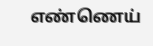எண்ணெய்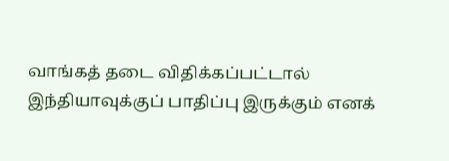வாங்கத் தடை விதிக்கப்பட்டால் இந்தியாவுக்குப் பாதிப்பு இருக்கும் எனக்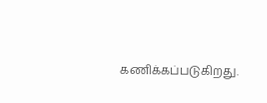கணிக்கப்படுகிறது.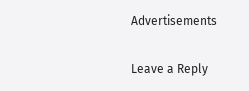Advertisements

Leave a Reply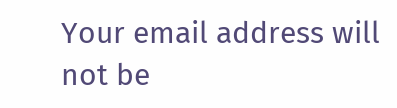Your email address will not be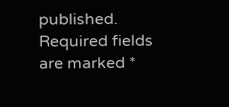published. Required fields are marked *